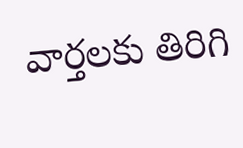వార్తలకు తిరిగి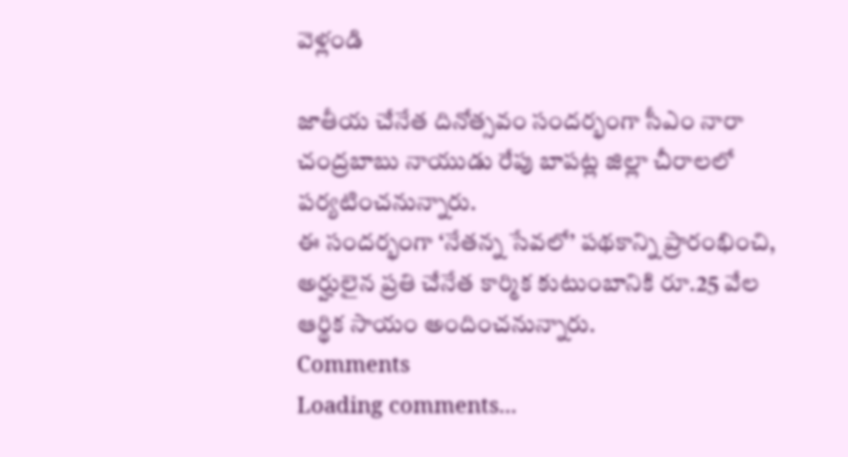వెళ్లండి

జాతీయ చేనేత దినోత్సవం సందర్భంగా సీఎం నారా చంద్రబాబు నాయుడు రేపు బాపట్ల జిల్లా చీరాలలో పర్యటించనున్నారు.
ఈ సందర్భంగా ‘నేతన్న సేవలో’ పథకాన్ని ప్రారంభించి, అర్హులైన ప్రతి చేనేత కార్మిక కుటుంబానికి రూ.25 వేల ఆర్థిక సాయం అందించనున్నారు.
Comments
Loading comments...